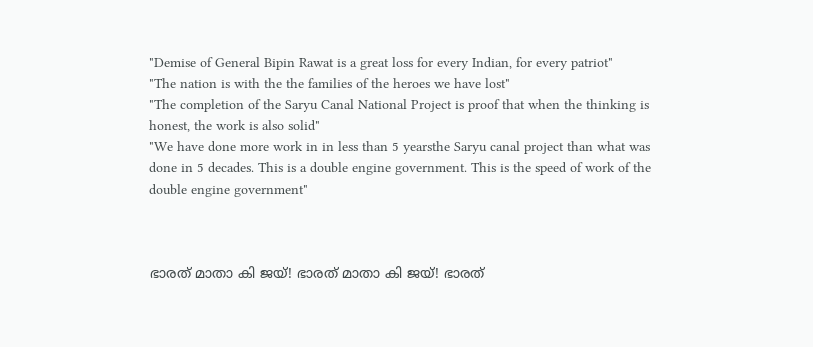"Demise of General Bipin Rawat is a great loss for every Indian, for every patriot"
"The nation is with the the families of the heroes we have lost"
"The completion of the Saryu Canal National Project is proof that when the thinking is honest, the work is also solid"
"We have done more work in in less than 5 yearsthe Saryu canal project than what was done in 5 decades. This is a double engine government. This is the speed of work of the double engine government"



ഭാരത് മാതാ കി ജയ്! ഭാരത് മാതാ കി ജയ്! ഭാരത്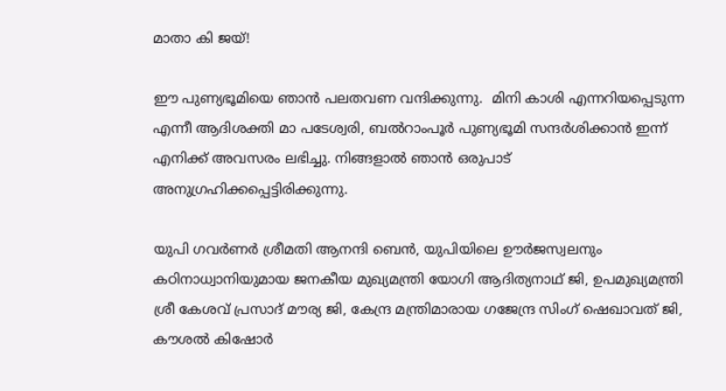മാതാ കി ജയ്!

ഈ പുണ്യഭൂമിയെ ഞാന്‍ പലതവണ വന്ദിക്കുന്നു.  മിനി കാശി എന്നറിയപ്പെടുന്ന എന്നീ ആദിശക്തി മാ പടേശ്വരി, ബല്‍റാംപൂര്‍ പുണ്യഭൂമി സന്ദര്‍ശിക്കാന്‍ ഇന്ന് എനിക്ക് അവസരം ലഭിച്ചു. നിങ്ങളാല്‍ ഞാന്‍ ഒരുപാട് അനുഗ്രഹിക്കപ്പെട്ടിരിക്കുന്നു.

യുപി ഗവര്‍ണര്‍ ശ്രീമതി ആനന്ദി ബെന്‍, യുപിയിലെ ഊര്‍ജസ്വലനും കഠിനാധ്വാനിയുമായ ജനകീയ മുഖ്യമന്ത്രി യോഗി ആദിത്യനാഥ് ജി, ഉപമുഖ്യമന്ത്രി ശ്രീ കേശവ് പ്രസാദ് മൗര്യ ജി, കേന്ദ്ര മന്ത്രിമാരായ ഗജേന്ദ്ര സിംഗ് ഷെഖാവത് ജി, കൗശല്‍ കിഷോര്‍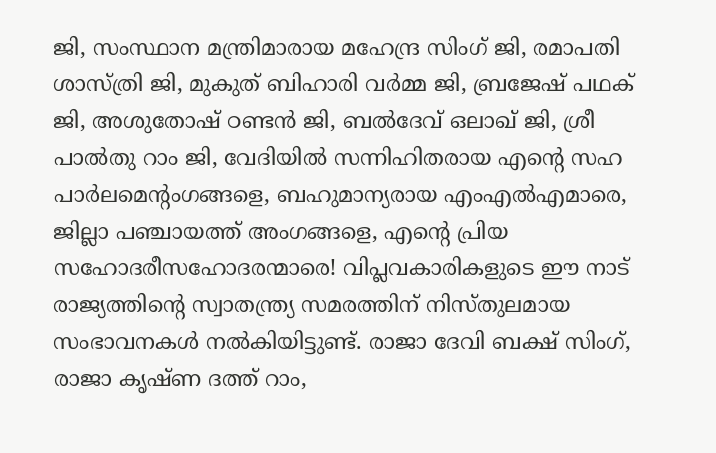ജി, സംസ്ഥാന മന്ത്രിമാരായ മഹേന്ദ്ര സിംഗ് ജി, രമാപതി ശാസ്ത്രി ജി, മുകുത് ബിഹാരി വര്‍മ്മ ജി, ബ്രജേഷ് പഥക് ജി, അശുതോഷ് ഠണ്ടന്‍ ജി, ബല്‍ദേവ് ഒലാഖ് ജി, ശ്രീ പാല്‍തു റാം ജി, വേദിയില്‍ സന്നിഹിതരായ എന്റെ സഹ പാര്‍ലമെന്റംഗങ്ങളെ, ബഹുമാന്യരായ എംഎല്‍എമാരെ, ജില്ലാ പഞ്ചായത്ത് അംഗങ്ങളെ, എന്റെ പ്രിയ സഹോദരീസഹോദരന്മാരെ! വിപ്ലവകാരികളുടെ ഈ നാട് രാജ്യത്തിന്റെ സ്വാതന്ത്ര്യ സമരത്തിന് നിസ്തുലമായ സംഭാവനകള്‍ നല്‍കിയിട്ടുണ്ട്. രാജാ ദേവി ബക്ഷ് സിംഗ്, രാജാ കൃഷ്ണ ദത്ത് റാം,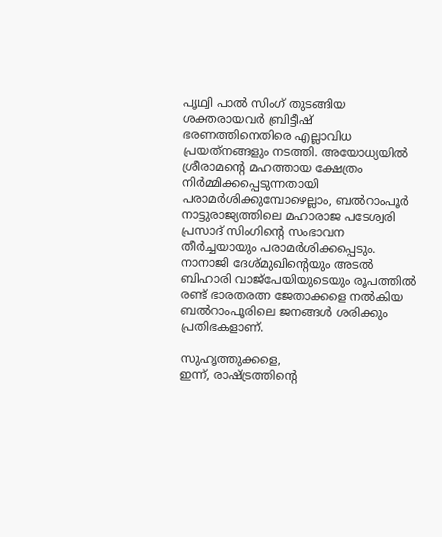പൃഥ്വി പാല്‍ സിംഗ് തുടങ്ങിയ ശക്തരായവര്‍ ബ്രിട്ടീഷ് ഭരണത്തിനെതിരെ എല്ലാവിധ പ്രയത്‌നങ്ങളും നടത്തി. അയോധ്യയില്‍ ശ്രീരാമന്റെ മഹത്തായ ക്ഷേത്രം നിര്‍മ്മിക്കപ്പെടുന്നതായി പരാമര്‍ശിക്കുമ്പോഴെല്ലാം, ബല്‍റാംപൂര്‍ നാട്ടുരാജ്യത്തിലെ മഹാരാജ പടേശ്വരി പ്രസാദ് സിംഗിന്റെ സംഭാവന തീര്‍ച്ചയായും പരാമര്‍ശിക്കപ്പെടും. നാനാജി ദേശ്മുഖിന്റെയും അടല്‍ ബിഹാരി വാജ്പേയിയുടെയും രൂപത്തില്‍ രണ്ട് ഭാരതരത്ന ജേതാക്കളെ നല്‍കിയ ബല്‍റാംപൂരിലെ ജനങ്ങള്‍ ശരിക്കും പ്രതിഭകളാണ്.

സുഹൃത്തുക്കളെ,
ഇന്ന്, രാഷ്ട്രത്തിന്റെ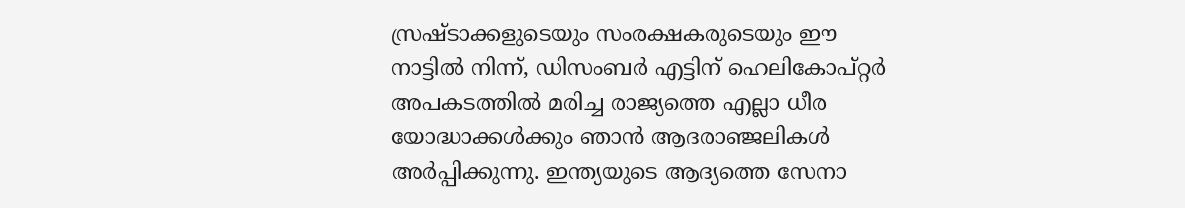സ്രഷ്ടാക്കളുടെയും സംരക്ഷകരുടെയും ഈ നാട്ടില്‍ നിന്ന്, ഡിസംബര്‍ എട്ടിന് ഹെലികോപ്റ്റര്‍ അപകടത്തില്‍ മരിച്ച രാജ്യത്തെ എല്ലാ ധീര യോദ്ധാക്കള്‍ക്കും ഞാന്‍ ആദരാഞ്ജലികള്‍ അര്‍പ്പിക്കുന്നു. ഇന്ത്യയുടെ ആദ്യത്തെ സേനാ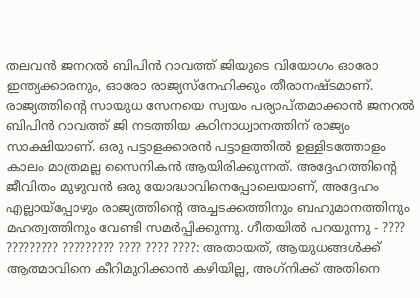തലവന്‍ ജനറല്‍ ബിപിന്‍ റാവത്ത് ജിയുടെ വിയോഗം ഓരോ ഇന്ത്യക്കാരനും, ഓരോ രാജ്യസ്‌നേഹിക്കും തീരാനഷ്ടമാണ്. രാജ്യത്തിന്റെ സായുധ സേനയെ സ്വയം പര്യാപ്തമാക്കാന്‍ ജനറല്‍ ബിപിന്‍ റാവത്ത് ജി നടത്തിയ കഠിനാധ്വാനത്തിന് രാജ്യം സാക്ഷിയാണ്. ഒരു പട്ടാളക്കാരന്‍ പട്ടാളത്തില്‍ ഉള്ളിടത്തോളം കാലം മാത്രമല്ല സൈനികന്‍ ആയിരിക്കുന്നത്. അദ്ദേഹത്തിന്റെ ജീവിതം മുഴുവന്‍ ഒരു യോദ്ധാവിനെപ്പോലെയാണ്, അദ്ദേഹം എല്ലായ്പ്പോഴും രാജ്യത്തിന്റെ അച്ചടക്കത്തിനും ബഹുമാനത്തിനും മഹത്വത്തിനും വേണ്ടി സമര്‍പ്പിക്കുന്നു. ഗീതയില്‍ പറയുന്നു - ???? ????????? ????????? ???? ???? ????: അതായത്, ആയുധങ്ങള്‍ക്ക് ആത്മാവിനെ കീറിമുറിക്കാന്‍ കഴിയില്ല, അഗ്‌നിക്ക് അതിനെ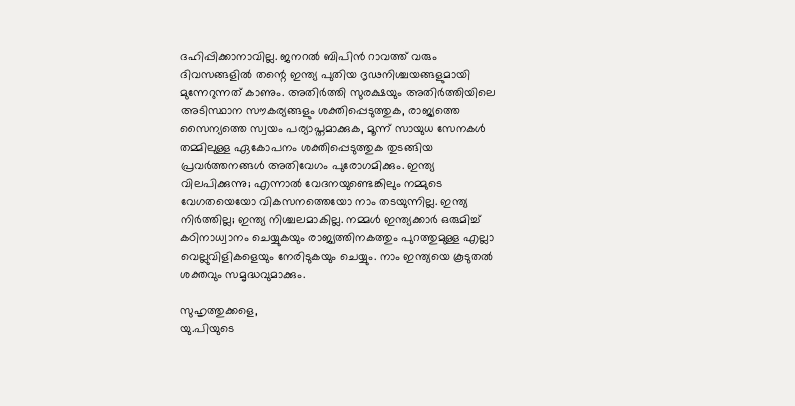ദഹിപ്പിക്കാനാവില്ല. ജനറല്‍ ബിപിന്‍ റാവത്ത് വരും ദിവസങ്ങളില്‍ തന്റെ ഇന്ത്യ പുതിയ ദൃഢനിശ്ചയങ്ങളുമായി മുന്നേറുന്നത് കാണും. അതിര്‍ത്തി സുരക്ഷയും അതിര്‍ത്തിയിലെ അടിസ്ഥാന സൗകര്യങ്ങളും ശക്തിപ്പെടുത്തുക, രാജ്യത്തെ സൈന്യത്തെ സ്വയം പര്യാപ്തമാക്കുക, മൂന്ന് സായുധ സേനകള്‍ തമ്മിലുള്ള ഏകോപനം ശക്തിപ്പെടുത്തുക തുടങ്ങിയ പ്രവര്‍ത്തനങ്ങള്‍ അതിവേഗം പുരോഗമിക്കും. ഇന്ത്യ വിലപിക്കുന്നു; എന്നാല്‍ വേദനയുണ്ടെങ്കിലും നമ്മുടെ വേഗതയെയോ വികസനത്തെയോ നാം തടയുന്നില്ല. ഇന്ത്യ നിര്‍ത്തില്ല; ഇന്ത്യ നിശ്ചലമാകില്ല. നമ്മള്‍ ഇന്ത്യക്കാര്‍ ഒരുമിച്ച് കഠിനാധ്വാനം ചെയ്യുകയും രാജ്യത്തിനകത്തും പുറത്തുമുള്ള എല്ലാ വെല്ലുവിളികളെയും നേരിടുകയും ചെയ്യും. നാം ഇന്ത്യയെ കൂടുതല്‍ ശക്തവും സമൃദ്ധവുമാക്കും.

സുഹൃത്തുക്കളെ,
യു.പിയുടെ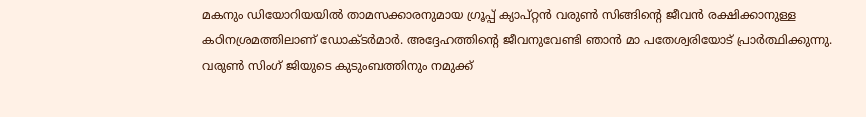മകനും ഡിയോറിയയില്‍ താമസക്കാരനുമായ ഗ്രൂപ്പ് ക്യാപ്റ്റന്‍ വരുണ്‍ സിങ്ങിന്റെ ജീവന്‍ രക്ഷിക്കാനുള്ള കഠിനശ്രമത്തിലാണ് ഡോക്ടര്‍മാര്‍. അദ്ദേഹത്തിന്റെ ജീവനുവേണ്ടി ഞാന്‍ മാ പതേശ്വരിയോട് പ്രാര്‍ത്ഥിക്കുന്നു. വരുണ്‍ സിംഗ് ജിയുടെ കുടുംബത്തിനും നമുക്ക്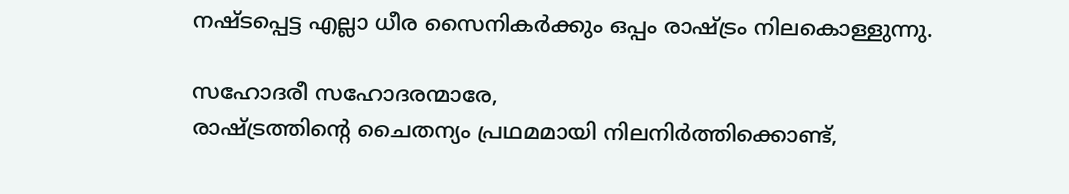നഷ്ടപ്പെട്ട എല്ലാ ധീര സൈനികര്‍ക്കും ഒപ്പം രാഷ്ട്രം നിലകൊള്ളുന്നു.

സഹോദരീ സഹോദരന്മാരേ,
രാഷ്ട്രത്തിന്റെ ചൈതന്യം പ്രഥമമായി നിലനിര്‍ത്തിക്കൊണ്ട്,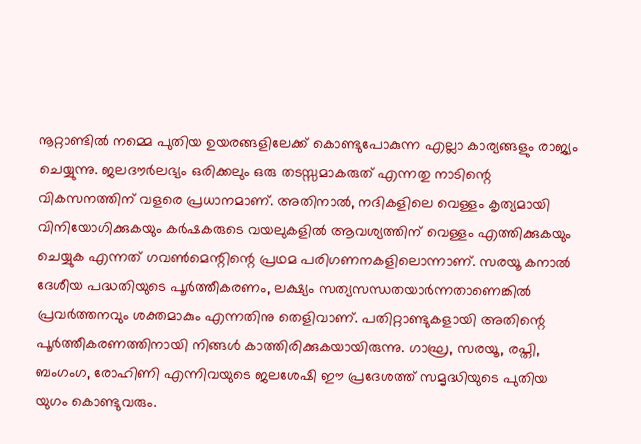നൂറ്റാണ്ടില്‍ നമ്മെ പുതിയ ഉയരങ്ങളിലേക്ക് കൊണ്ടുപോകുന്ന എല്ലാ കാര്യങ്ങളും രാജ്യം ചെയ്യുന്നു. ജലദൗര്‍ലഭ്യം ഒരിക്കലും ഒരു തടസ്സമാകരുത് എന്നതു നാടിന്റെ വികസനത്തിന് വളരെ പ്രധാനമാണ്. അതിനാല്‍, നദികളിലെ വെള്ളം കൃത്യമായി വിനിയോഗിക്കുകയും കര്‍ഷകരുടെ വയലുകളില്‍ ആവശ്യത്തിന് വെള്ളം എത്തിക്കുകയും ചെയ്യുക എന്നത് ഗവണ്‍മെന്റിന്റെ പ്രഥമ പരിഗണനകളിലൊന്നാണ്. സരയൂ കനാല്‍ ദേശീയ പദ്ധതിയുടെ പൂര്‍ത്തീകരണം, ലക്ഷ്യം സത്യസന്ധതയാര്‍ന്നതാണെങ്കില്‍ പ്രവര്‍ത്തനവും ശക്തമാകും എന്നതിനു തെളിവാണ്. പതിറ്റാണ്ടുകളായി അതിന്റെ പൂര്‍ത്തീകരണത്തിനായി നിങ്ങള്‍ കാത്തിരിക്കുകയായിരുന്നു. ഗാഘ്ര, സരയൂ, രപ്തി, ബംഗംഗ, രോഹിണി എന്നിവയുടെ ജലശേഷി ഈ പ്രദേശത്ത് സമൃദ്ധിയുടെ പുതിയ യുഗം കൊണ്ടുവരും.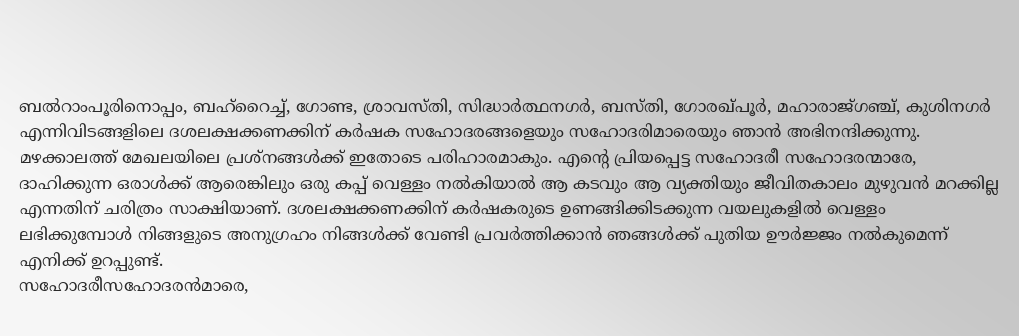ബല്‍റാംപൂരിനൊപ്പം, ബഹ്‌റൈച്ച്, ഗോണ്ട, ശ്രാവസ്തി, സിദ്ധാര്‍ത്ഥനഗര്‍, ബസ്തി, ഗോരഖ്പൂര്‍, മഹാരാജ്ഗഞ്ച്, കുശിനഗര്‍ എന്നിവിടങ്ങളിലെ ദശലക്ഷക്കണക്കിന് കര്‍ഷക സഹോദരങ്ങളെയും സഹോദരിമാരെയും ഞാന്‍ അഭിനന്ദിക്കുന്നു. മഴക്കാലത്ത് മേഖലയിലെ പ്രശ്‌നങ്ങള്‍ക്ക് ഇതോടെ പരിഹാരമാകും. എന്റെ പ്രിയപ്പെട്ട സഹോദരീ സഹോദരന്മാരേ, ദാഹിക്കുന്ന ഒരാള്‍ക്ക് ആരെങ്കിലും ഒരു കപ്പ് വെള്ളം നല്‍കിയാല്‍ ആ കടവും ആ വ്യക്തിയും ജീവിതകാലം മുഴുവന്‍ മറക്കില്ല എന്നതിന് ചരിത്രം സാക്ഷിയാണ്. ദശലക്ഷക്കണക്കിന് കര്‍ഷകരുടെ ഉണങ്ങിക്കിടക്കുന്ന വയലുകളില്‍ വെള്ളം ലഭിക്കുമ്പോള്‍ നിങ്ങളുടെ അനുഗ്രഹം നിങ്ങള്‍ക്ക് വേണ്ടി പ്രവര്‍ത്തിക്കാന്‍ ഞങ്ങള്‍ക്ക് പുതിയ ഊര്‍ജ്ജം നല്‍കുമെന്ന് എനിക്ക് ഉറപ്പുണ്ട്.
സഹോദരീസഹോദരന്‍മാരെ,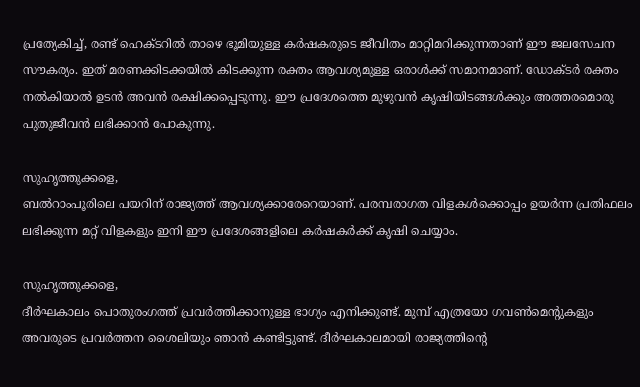പ്രത്യേകിച്ച്, രണ്ട് ഹെക്ടറില്‍ താഴെ ഭൂമിയുള്ള കര്‍ഷകരുടെ ജീവിതം മാറ്റിമറിക്കുന്നതാണ് ഈ ജലസേചന സൗകര്യം. ഇത് മരണക്കിടക്കയില്‍ കിടക്കുന്ന രക്തം ആവശ്യമുള്ള ഒരാള്‍ക്ക് സമാനമാണ്. ഡോക്ടര്‍ രക്തം നല്‍കിയാല്‍ ഉടന്‍ അവന്‍ രക്ഷിക്കപ്പെടുന്നു. ഈ പ്രദേശത്തെ മുഴുവന്‍ കൃഷിയിടങ്ങള്‍ക്കും അത്തരമൊരു പുതുജീവന്‍ ലഭിക്കാന്‍ പോകുന്നു.

സുഹൃത്തുക്കളെ,
ബല്‍റാംപൂരിലെ പയറിന് രാജ്യത്ത് ആവശ്യക്കാരേറെയാണ്. പരമ്പരാഗത വിളകള്‍ക്കൊപ്പം ഉയര്‍ന്ന പ്രതിഫലം ലഭിക്കുന്ന മറ്റ് വിളകളും ഇനി ഈ പ്രദേശങ്ങളിലെ കര്‍ഷകര്‍ക്ക് കൃഷി ചെയ്യാം.

സുഹൃത്തുക്കളെ,
ദീര്‍ഘകാലം പൊതുരംഗത്ത് പ്രവര്‍ത്തിക്കാനുള്ള ഭാഗ്യം എനിക്കുണ്ട്. മുമ്പ് എത്രയോ ഗവണ്‍മെന്റുകളും അവരുടെ പ്രവര്‍ത്തന ശൈലിയും ഞാന്‍ കണ്ടിട്ടുണ്ട്. ദീര്‍ഘകാലമായി രാജ്യത്തിന്റെ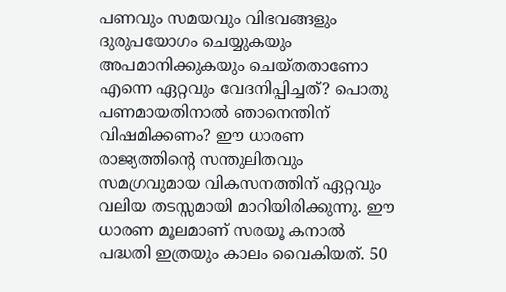പണവും സമയവും വിഭവങ്ങളും ദുരുപയോഗം ചെയ്യുകയും അപമാനിക്കുകയും ചെയ്തതാണോ എന്നെ ഏറ്റവും വേദനിപ്പിച്ചത്? പൊതു പണമായതിനാല്‍ ഞാനെന്തിന് വിഷമിക്കണം? ഈ ധാരണ രാജ്യത്തിന്റെ സന്തുലിതവും സമഗ്രവുമായ വികസനത്തിന് ഏറ്റവും വലിയ തടസ്സമായി മാറിയിരിക്കുന്നു. ഈ ധാരണ മൂലമാണ് സരയൂ കനാല്‍ പദ്ധതി ഇത്രയും കാലം വൈകിയത്. 50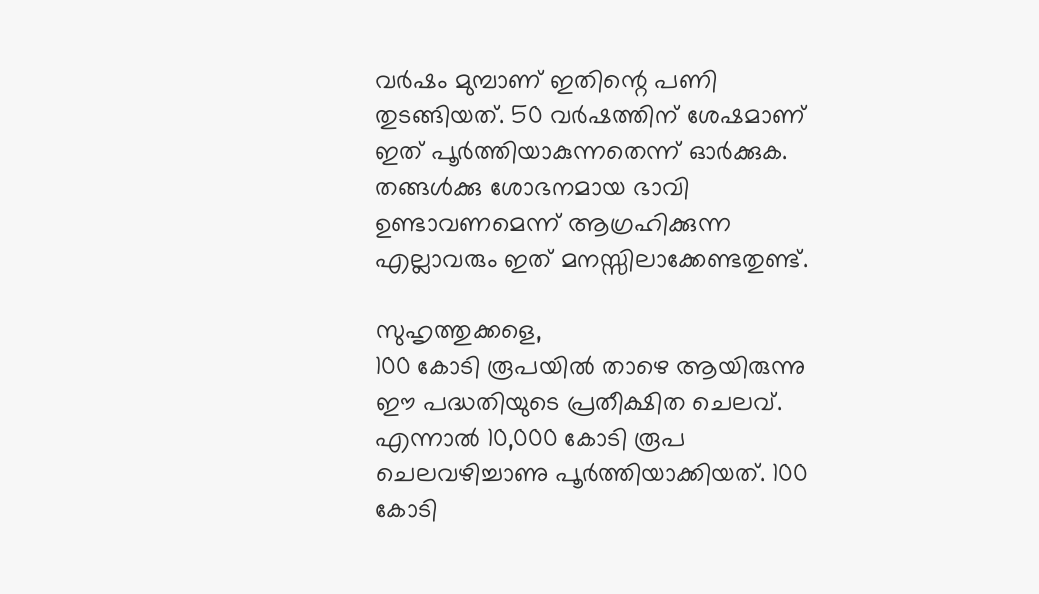വര്‍ഷം മുമ്പാണ് ഇതിന്റെ പണി തുടങ്ങിയത്. 50 വര്‍ഷത്തിന് ശേഷമാണ് ഇത് പൂര്‍ത്തിയാകുന്നതെന്ന് ഓര്‍ക്കുക. തങ്ങള്‍ക്കു ശോഭനമായ ഭാവി ഉണ്ടാവണമെന്ന് ആഗ്രഹിക്കുന്ന എല്ലാവരും ഇത് മനസ്സിലാക്കേണ്ടതുണ്ട്.

സുഹൃത്തുക്കളെ,
100 കോടി രൂപയില്‍ താഴെ ആയിരുന്നു ഈ പദ്ധതിയുടെ പ്രതീക്ഷിത ചെലവ്. എന്നാല്‍ 10,000 കോടി രൂപ ചെലവഴിച്ചാണു പൂര്‍ത്തിയാക്കിയത്. 100 കോടി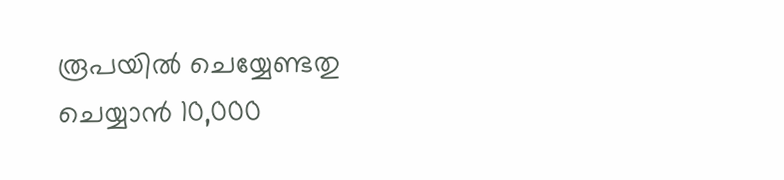രൂപയില്‍ ചെയ്യേണ്ടതു ചെയ്യാന്‍ 10,000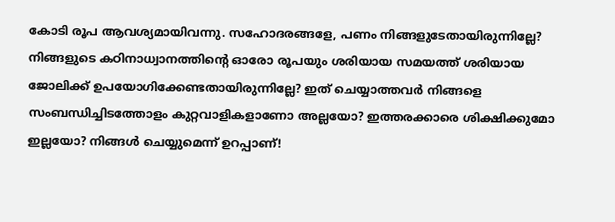കോടി രൂപ ആവശ്യമായിവന്നു. സഹോദരങ്ങളേ, പണം നിങ്ങളുടേതായിരുന്നില്ലേ? നിങ്ങളുടെ കഠിനാധ്വാനത്തിന്റെ ഓരോ രൂപയും ശരിയായ സമയത്ത് ശരിയായ ജോലിക്ക് ഉപയോഗിക്കേണ്ടതായിരുന്നില്ലേ? ഇത് ചെയ്യാത്തവര്‍ നിങ്ങളെ സംബന്ധിച്ചിടത്തോളം കുറ്റവാളികളാണോ അല്ലയോ? ഇത്തരക്കാരെ ശിക്ഷിക്കുമോ ഇല്ലയോ? നിങ്ങള്‍ ചെയ്യുമെന്ന് ഉറപ്പാണ്!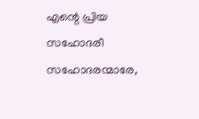എന്റെ പ്രിയ സഹോദരീ സഹോദരന്മാരേ,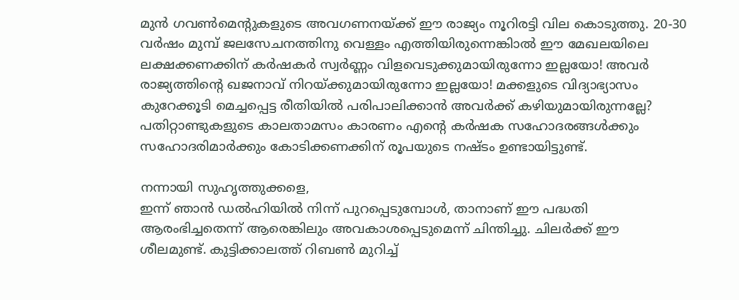മുന്‍ ഗവണ്‍മെന്റുകളുടെ അവഗണനയ്ക്ക് ഈ രാജ്യം നൂറിരട്ടി വില കൊടുത്തു. 20-30 വര്‍ഷം മുമ്പ് ജലസേചനത്തിനു വെള്ളം എത്തിയിരുന്നെങ്കിാല്‍ ഈ മേഖലയിലെ ലക്ഷക്കണക്കിന് കര്‍ഷകര്‍ സ്വര്‍ണ്ണം വിളവെടുക്കുമായിരുന്നോ ഇല്ലയോ! അവര്‍ രാജ്യത്തിന്റെ ഖജനാവ് നിറയ്ക്കുമായിരുന്നോ ഇല്ലയോ! മക്കളുടെ വിദ്യാഭ്യാസം കുറേക്കൂടി മെച്ചപ്പെട്ട രീതിയില്‍ പരിപാലിക്കാന്‍ അവര്‍ക്ക് കഴിയുമായിരുന്നല്ലേ? പതിറ്റാണ്ടുകളുടെ കാലതാമസം കാരണം എന്റെ കര്‍ഷക സഹോദരങ്ങള്‍ക്കും സഹോദരിമാര്‍ക്കും കോടിക്കണക്കിന് രൂപയുടെ നഷ്ടം ഉണ്ടായിട്ടുണ്ട്.

നന്നായി സുഹൃത്തുക്കളെ,
ഇന്ന് ഞാന്‍ ഡല്‍ഹിയില്‍ നിന്ന് പുറപ്പെടുമ്പോള്‍, താനാണ് ഈ പദ്ധതി ആരംഭിച്ചതെന്ന് ആരെങ്കിലും അവകാശപ്പെടുമെന്ന് ചിന്തിച്ചു. ചിലര്‍ക്ക് ഈ ശീലമുണ്ട്. കുട്ടിക്കാലത്ത് റിബണ്‍ മുറിച്ച്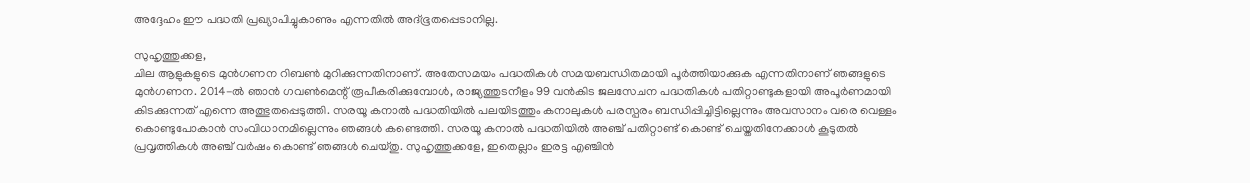അദ്ദേഹം ഈ പദ്ധതി പ്രഖ്യാപിച്ചുകാണും എന്നതില്‍ അദ്ഭൂതപ്പെടാനില്ല.

സുഹൃത്തുക്കള,
ചില ആളുകളുടെ മുന്‍ഗണന റിബണ്‍ മുറിക്കുന്നതിനാണ്. അതേസമയം പദ്ധതികള്‍ സമയബന്ധിതമായി പൂര്‍ത്തിയാക്കുക എന്നതിനാണ് ഞങ്ങളുടെ മുന്‍ഗണന. 2014-ല്‍ ഞാന്‍ ഗവണ്‍മെന്റ് രൂപീകരിക്കുമ്പോള്‍, രാജ്യത്തുടനീളം 99 വന്‍കിട ജലസേചന പദ്ധതികള്‍ പതിറ്റാണ്ടുകളായി അപൂര്‍ണമായി കിടക്കുന്നത് എന്നെ അത്ഭുതപ്പെടുത്തി. സരയൂ കനാല്‍ പദ്ധതിയില്‍ പലയിടത്തും കനാലുകള്‍ പരസ്പരം ബന്ധിപ്പിച്ചിട്ടില്ലെന്നും അവസാനം വരെ വെള്ളം കൊണ്ടുപോകാന്‍ സംവിധാനമില്ലെന്നും ഞങ്ങള്‍ കണ്ടെത്തി. സരയൂ കനാല്‍ പദ്ധതിയില്‍ അഞ്ച് പതിറ്റാണ്ട് കൊണ്ട് ചെയ്തതിനേക്കാള്‍ കൂടുതല്‍ പ്രവൃത്തികള്‍ അഞ്ച് വര്‍ഷം കൊണ്ട് ഞങ്ങള്‍ ചെയ്തു. സുഹൃത്തുക്കളേ, ഇതെല്ലാം ഇരട്ട എഞ്ചിന്‍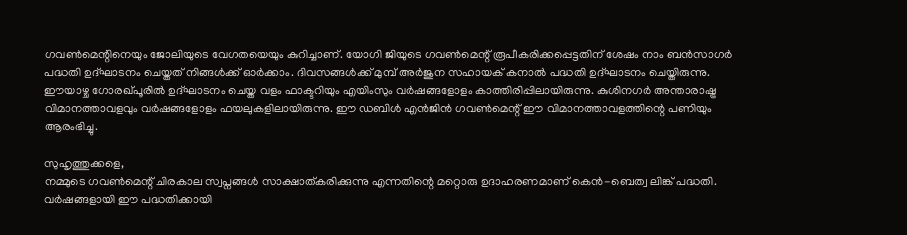ഗവണ്‍മെന്റിനെയും ജോലിയുടെ വേഗതയെയും കുറിച്ചാണ്. യോഗി ജിയുടെ ഗവണ്‍മെന്റ് രൂപീകരിക്കപ്പെട്ടതിന് ശേഷം നാം ബന്‍സാഗര്‍ പദ്ധതി ഉദ്ഘാടനം ചെയ്തത് നിങ്ങള്‍ക്ക് ഓര്‍ക്കാം. ദിവസങ്ങള്‍ക്ക് മുമ്പ് അര്‍ജുന സഹായക് കനാല്‍ പദ്ധതി ഉദ്ഘാടനം ചെയ്തിരുന്നു. ഈയാഴ്ച ഗോരഖ്പൂരില്‍ ഉദ്ഘാടനം ചെയ്ത വളം ഫാക്ടറിയും എയിംസും വര്‍ഷങ്ങളോളം കാത്തിരിപ്പിലായിരുന്നു. കുശിനഗര്‍ അന്താരാഷ്ട്ര വിമാനത്താവളവും വര്‍ഷങ്ങളോളം ഫയലുകളിലായിരുന്നു. ഈ ഡബിള്‍ എന്‍ജിന്‍ ഗവണ്‍മെന്റ് ഈ വിമാനത്താവളത്തിന്റെ പണിയും ആരംഭിച്ചു.

സുഹൃത്തുക്കളെ,
നമ്മുടെ ഗവണ്‍മെന്റ് ചിരകാല സ്വപ്നങ്ങള്‍ സാക്ഷാത്കരിക്കുന്നു എന്നതിന്റെ മറ്റൊരു ഉദാഹരണമാണ് കെന്‍-ബെത്വ ലിങ്ക് പദ്ധതി. വര്‍ഷങ്ങളായി ഈ പദ്ധതിക്കായി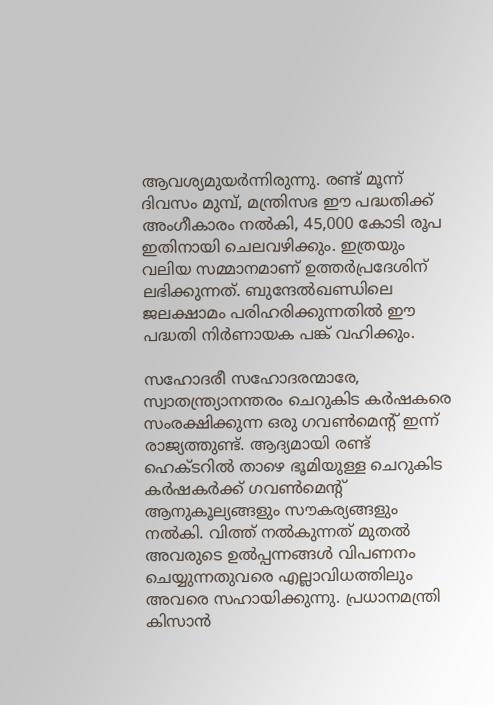ആവശ്യമുയര്‍ന്നിരുന്നു. രണ്ട് മൂന്ന് ദിവസം മുമ്പ്, മന്ത്രിസഭ ഈ പദ്ധതിക്ക് അംഗീകാരം നല്‍കി, 45,000 കോടി രൂപ ഇതിനായി ചെലവഴിക്കും. ഇത്രയും വലിയ സമ്മാനമാണ് ഉത്തര്‍പ്രദേശിന് ലഭിക്കുന്നത്. ബുന്ദേല്‍ഖണ്ഡിലെ ജലക്ഷാമം പരിഹരിക്കുന്നതില്‍ ഈ പദ്ധതി നിര്‍ണായക പങ്ക് വഹിക്കും.

സഹോദരീ സഹോദരന്മാരേ,
സ്വാതന്ത്ര്യാനന്തരം ചെറുകിട കര്‍ഷകരെ സംരക്ഷിക്കുന്ന ഒരു ഗവണ്‍മെന്റ് ഇന്ന് രാജ്യത്തുണ്ട്. ആദ്യമായി രണ്ട് ഹെക്ടറില്‍ താഴെ ഭൂമിയുള്ള ചെറുകിട കര്‍ഷകര്‍ക്ക് ഗവണ്‍മെന്റ് ആനുകൂല്യങ്ങളും സൗകര്യങ്ങളും നല്‍കി. വിത്ത് നല്‍കുന്നത് മുതല്‍ അവരുടെ ഉല്‍പ്പന്നങ്ങള്‍ വിപണനം ചെയ്യുന്നതുവരെ എല്ലാവിധത്തിലും അവരെ സഹായിക്കുന്നു. പ്രധാനമന്ത്രി കിസാന്‍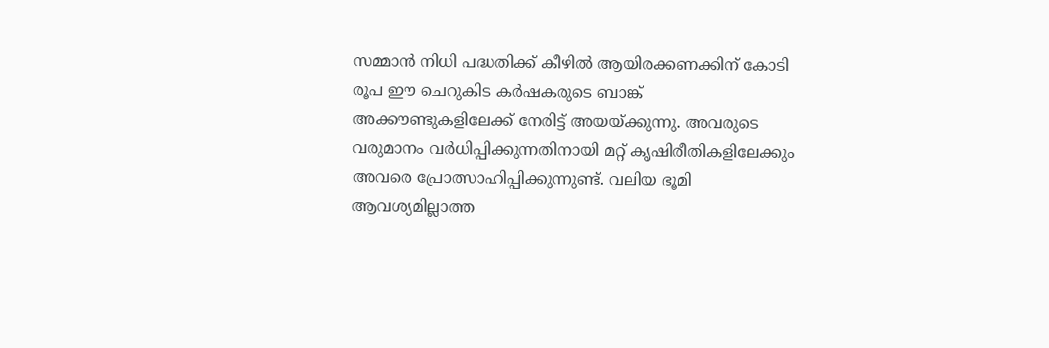സമ്മാന്‍ നിധി പദ്ധതിക്ക് കീഴില്‍ ആയിരക്കണക്കിന് കോടി രൂപ ഈ ചെറുകിട കര്‍ഷകരുടെ ബാങ്ക് അക്കൗണ്ടുകളിലേക്ക് നേരിട്ട് അയയ്ക്കുന്നു. അവരുടെ വരുമാനം വര്‍ധിപ്പിക്കുന്നതിനായി മറ്റ് കൃഷിരീതികളിലേക്കും അവരെ പ്രോത്സാഹിപ്പിക്കുന്നുണ്ട്. വലിയ ഭൂമി ആവശ്യമില്ലാത്ത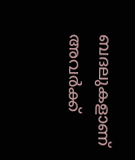ബദലുകളാണ് അവര്‍ക്ക്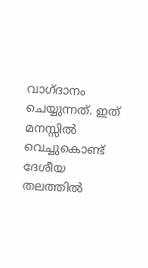വാഗ്ദാനം ചെയ്യുന്നത്. ഇത് മനസ്സില്‍ വെച്ചുകൊണ്ട് ദേശീയ തലത്തില്‍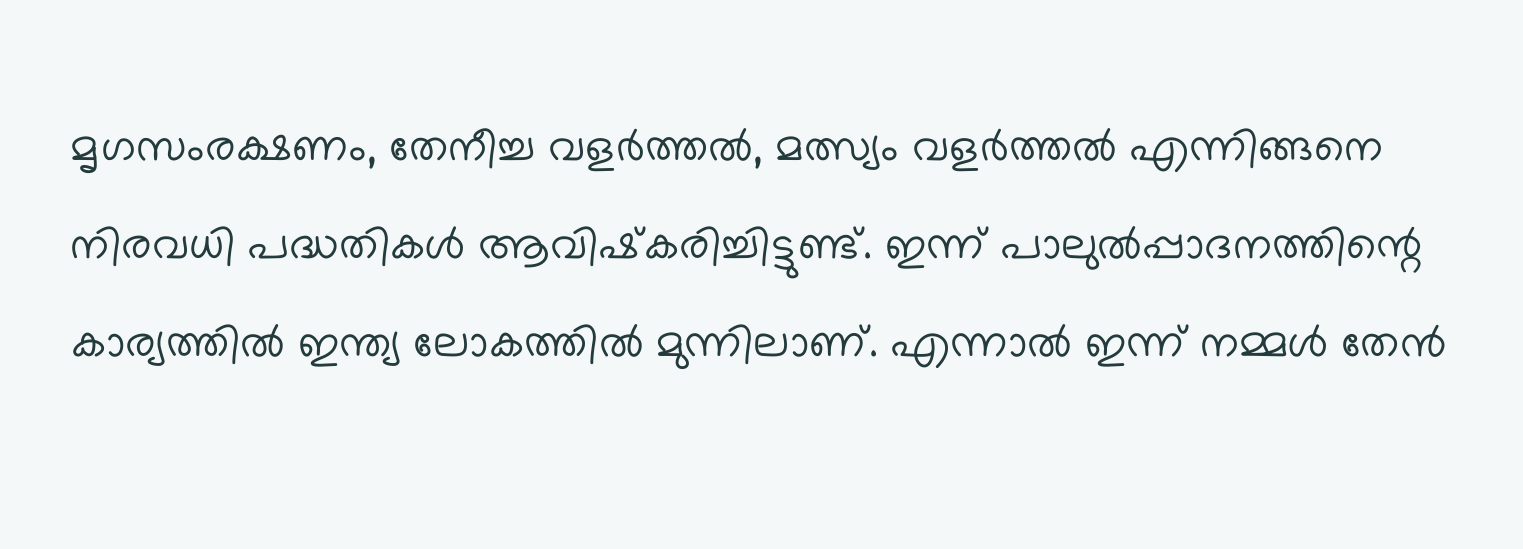മൃഗസംരക്ഷണം, തേനീച്ച വളര്‍ത്തല്‍, മത്സ്യം വളര്‍ത്തല്‍ എന്നിങ്ങനെ നിരവധി പദ്ധതികള്‍ ആവിഷ്‌കരിച്ചിട്ടുണ്ട്. ഇന്ന് പാലുല്‍പ്പാദനത്തിന്റെ കാര്യത്തില്‍ ഇന്ത്യ ലോകത്തില്‍ മുന്നിലാണ്. എന്നാല്‍ ഇന്ന് നമ്മള്‍ തേന്‍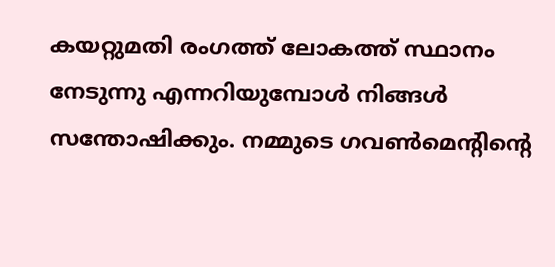കയറ്റുമതി രംഗത്ത് ലോകത്ത് സ്ഥാനം നേടുന്നു എന്നറിയുമ്പോള്‍ നിങ്ങള്‍ സന്തോഷിക്കും. നമ്മുടെ ഗവണ്‍മെന്റിന്റെ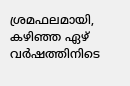ശ്രമഫലമായി, കഴിഞ്ഞ ഏഴ് വര്‍ഷത്തിനിടെ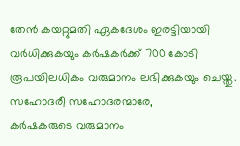തേന്‍ കയറ്റുമതി ഏകദേശം ഇരട്ടിയായി വര്‍ധിക്കുകയും കര്‍ഷകര്‍ക്ക് 700 കോടി രൂപയിലധികം വരുമാനം ലഭിക്കുകയും ചെയ്തു.
സഹോദരീ സഹോദരന്മാരേ,
കര്‍ഷകരുടെ വരുമാനം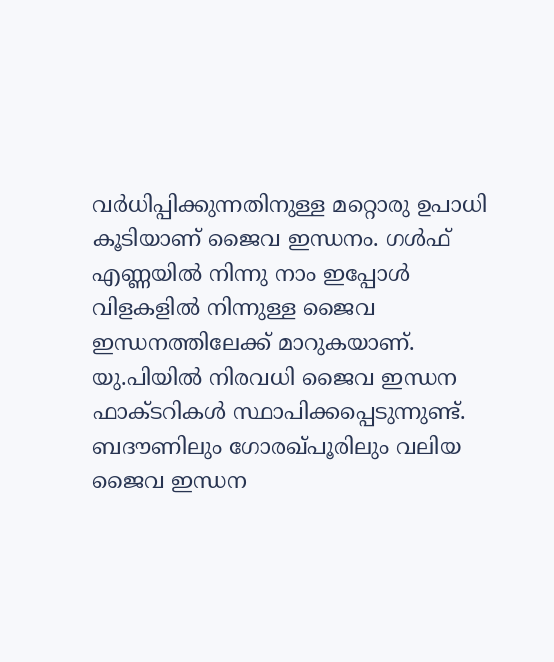വര്‍ധിപ്പിക്കുന്നതിനുള്ള മറ്റൊരു ഉപാധി കൂടിയാണ് ജൈവ ഇന്ധനം. ഗള്‍ഫ് എണ്ണയില്‍ നിന്നു നാം ഇപ്പോള്‍ വിളകളില്‍ നിന്നുള്ള ജൈവ ഇന്ധനത്തിലേക്ക് മാറുകയാണ്. യു.പിയില്‍ നിരവധി ജൈവ ഇന്ധന ഫാക്ടറികള്‍ സ്ഥാപിക്കപ്പെടുന്നുണ്ട്. ബദൗണിലും ഗോരഖ്പൂരിലും വലിയ ജൈവ ഇന്ധന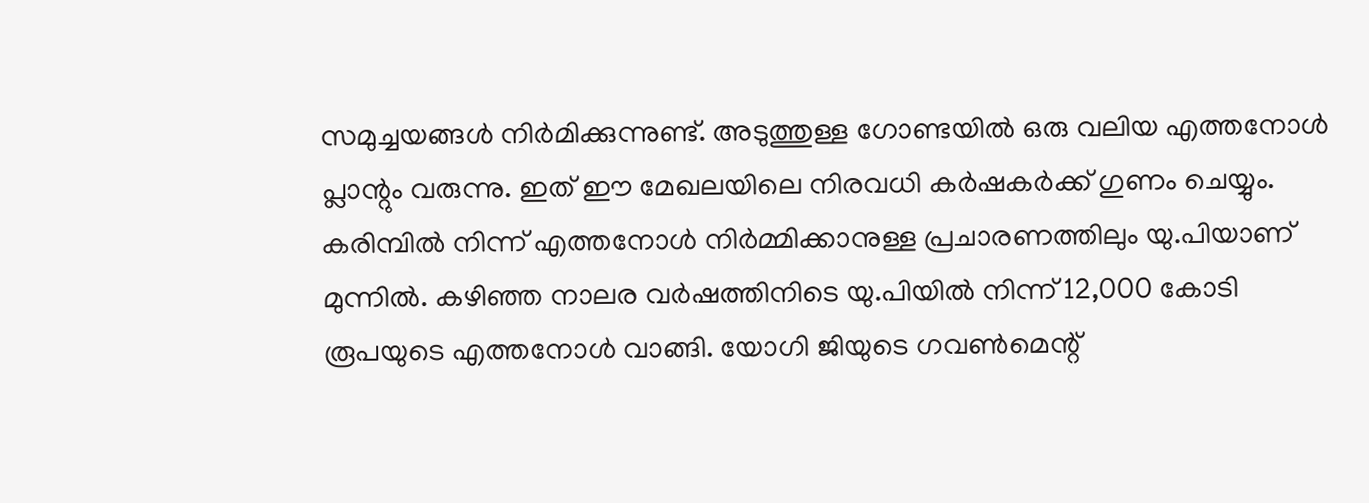സമുച്ചയങ്ങള്‍ നിര്‍മിക്കുന്നുണ്ട്. അടുത്തുള്ള ഗോണ്ടയില്‍ ഒരു വലിയ എത്തനോള്‍ പ്ലാന്റും വരുന്നു. ഇത് ഈ മേഖലയിലെ നിരവധി കര്‍ഷകര്‍ക്ക് ഗുണം ചെയ്യും. കരിമ്പില്‍ നിന്ന് എത്തനോള്‍ നിര്‍മ്മിക്കാനുള്ള പ്രചാരണത്തിലും യു.പിയാണ് മുന്നില്‍. കഴിഞ്ഞ നാലര വര്‍ഷത്തിനിടെ യു.പിയില്‍ നിന്ന് 12,000 കോടി രൂപയുടെ എത്തനോള്‍ വാങ്ങി. യോഗി ജിയുടെ ഗവണ്‍മെന്റ്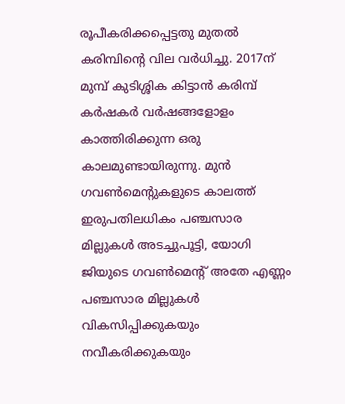രൂപീകരിക്കപ്പെട്ടതു മുതല്‍ കരിമ്പിന്റെ വില വര്‍ധിച്ചു. 2017ന് മുമ്പ് കുടിശ്ശിക കിട്ടാന്‍ കരിമ്പ് കര്‍ഷകര്‍ വര്‍ഷങ്ങളോളം കാത്തിരിക്കുന്ന ഒരു കാലമുണ്ടായിരുന്നു. മുന്‍ ഗവണ്‍മെന്റുകളുടെ കാലത്ത് ഇരുപതിലധികം പഞ്ചസാര മില്ലുകള്‍ അടച്ചുപൂട്ടി, യോഗി ജിയുടെ ഗവണ്‍മെന്റ് അതേ എണ്ണം പഞ്ചസാര മില്ലുകള്‍ വികസിപ്പിക്കുകയും നവീകരിക്കുകയും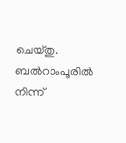ചെയ്തു. ബല്‍റാംപൂരില്‍ നിന്ന്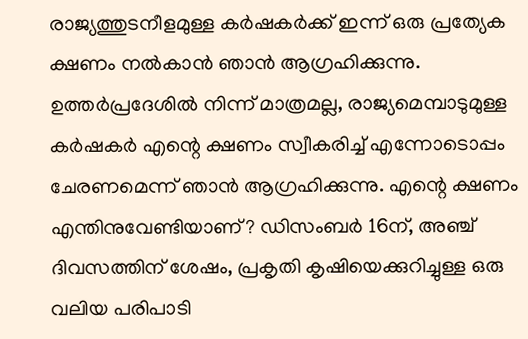രാജ്യത്തുടനീളമുള്ള കര്‍ഷകര്‍ക്ക് ഇന്ന് ഒരു പ്രത്യേക ക്ഷണം നല്‍കാന്‍ ഞാന്‍ ആഗ്രഹിക്കുന്നു. ഉത്തര്‍പ്രദേശില്‍ നിന്ന് മാത്രമല്ല, രാജ്യമെമ്പാടുമുള്ള കര്‍ഷകര്‍ എന്റെ ക്ഷണം സ്വീകരിച്ച് എന്നോടൊപ്പം ചേരണമെന്ന് ഞാന്‍ ആഗ്രഹിക്കുന്നു. എന്റെ ക്ഷണം എന്തിനുവേണ്ടിയാണ്? ഡിസംബര്‍ 16ന്, അഞ്ച് ദിവസത്തിന് ശേഷം, പ്രകൃതി കൃഷിയെക്കുറിച്ചുള്ള ഒരു വലിയ പരിപാടി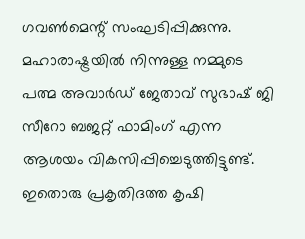ഗവണ്‍മെന്റ് സംഘടിപ്പിക്കുന്നു. മഹാരാഷ്ട്രയില്‍ നിന്നുള്ള നമ്മുടെ പത്മ അവാര്‍ഡ് ജേതാവ് സുഭാഷ് ജി സീറോ ബജറ്റ് ഫാമിംഗ് എന്ന ആശയം വികസിപ്പിച്ചെടുത്തിട്ടുണ്ട്. ഇതൊരു പ്രകൃതിദത്ത കൃഷി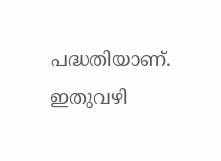പദ്ധതിയാണ്. ഇതുവഴി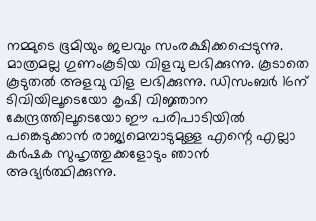നമ്മുടെ ഭൂമിയും ജലവും സംരക്ഷിക്കപ്പെടുന്നു. മാത്രമല്ല ഗുണംകൂടിയ വിളവു ലഭിക്കുന്നു. കൂടാതെ കൂടുതല്‍ അളവു വിള ലഭിക്കുന്നു. ഡിസംബര്‍ 16ന് ടിവിയിലൂടെയോ കൃഷി വിജ്ഞാന കേന്ദ്രത്തിലൂടെയോ ഈ പരിപാടിയില്‍ പങ്കെടുക്കാന്‍ രാജ്യമെമ്പാടുമുള്ള എന്റെ എല്ലാ കര്‍ഷക സുഹൃത്തുക്കളോടും ഞാന്‍ അഭ്യര്‍ത്ഥിക്കുന്നു.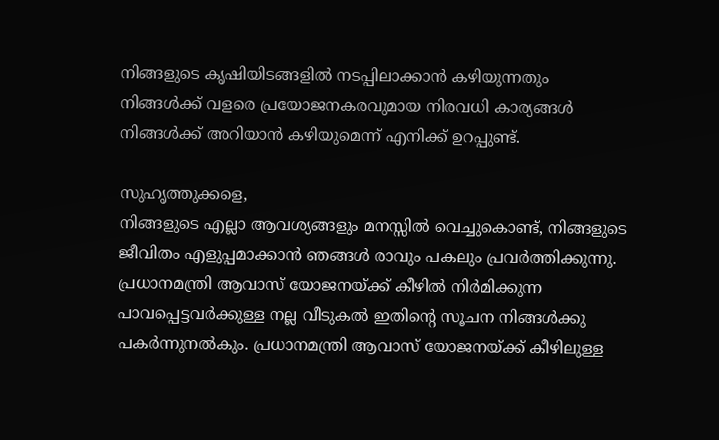നിങ്ങളുടെ കൃഷിയിടങ്ങളില്‍ നടപ്പിലാക്കാന്‍ കഴിയുന്നതും നിങ്ങള്‍ക്ക് വളരെ പ്രയോജനകരവുമായ നിരവധി കാര്യങ്ങള്‍ നിങ്ങള്‍ക്ക് അറിയാന്‍ കഴിയുമെന്ന് എനിക്ക് ഉറപ്പുണ്ട്.

സുഹൃത്തുക്കളെ,
നിങ്ങളുടെ എല്ലാ ആവശ്യങ്ങളും മനസ്സില്‍ വെച്ചുകൊണ്ട്, നിങ്ങളുടെ ജീവിതം എളുപ്പമാക്കാന്‍ ഞങ്ങള്‍ രാവും പകലും പ്രവര്‍ത്തിക്കുന്നു. പ്രധാനമന്ത്രി ആവാസ് യോജനയ്ക്ക് കീഴില്‍ നിര്‍മിക്കുന്ന പാവപ്പെട്ടവര്‍ക്കുള്ള നല്ല വീടുകല്‍ ഇതിന്റെ സൂചന നിങ്ങള്‍ക്കു പകര്‍ന്നുനല്‍കും. പ്രധാനമന്ത്രി ആവാസ് യോജനയ്ക്ക് കീഴിലുള്ള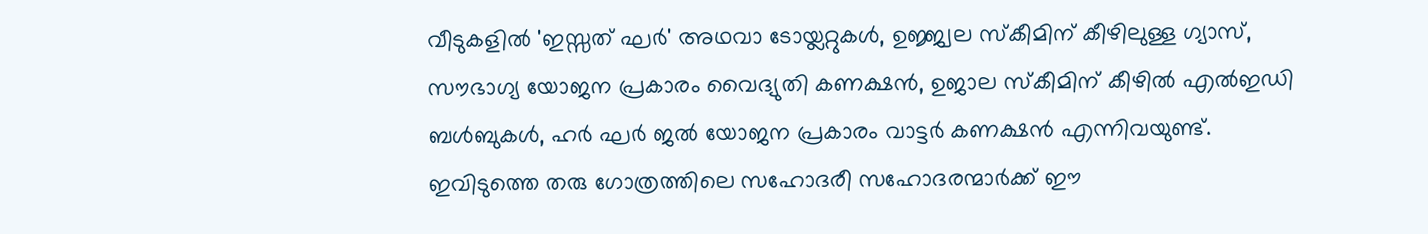വീടുകളില്‍ 'ഇസ്സത് ഘര്‍' അഥവാ ടോയ്ലറ്റുകള്‍, ഉജ്ജ്വല സ്‌കീമിന് കീഴിലുള്ള ഗ്യാസ്, സൗഭാഗ്യ യോജന പ്രകാരം വൈദ്യുതി കണക്ഷന്‍, ഉജാല സ്‌കീമിന് കീഴില്‍ എല്‍ഇഡി ബള്‍ബുകള്‍, ഹര്‍ ഘര്‍ ജല്‍ യോജന പ്രകാരം വാട്ടര്‍ കണക്ഷന്‍ എന്നിവയുണ്ട്. ഇവിടുത്തെ തരു ഗോത്രത്തിലെ സഹോദരീ സഹോദരന്മാര്‍ക്ക് ഈ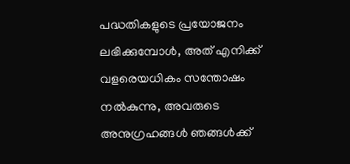പദ്ധതികളുടെ പ്രയോജനം ലഭിക്കുമ്പോള്‍, അത് എനിക്ക് വളരെയധികം സന്തോഷം നല്‍കുന്നു, അവരുടെ അനുഗ്രഹങ്ങള്‍ ഞങ്ങള്‍ക്ക്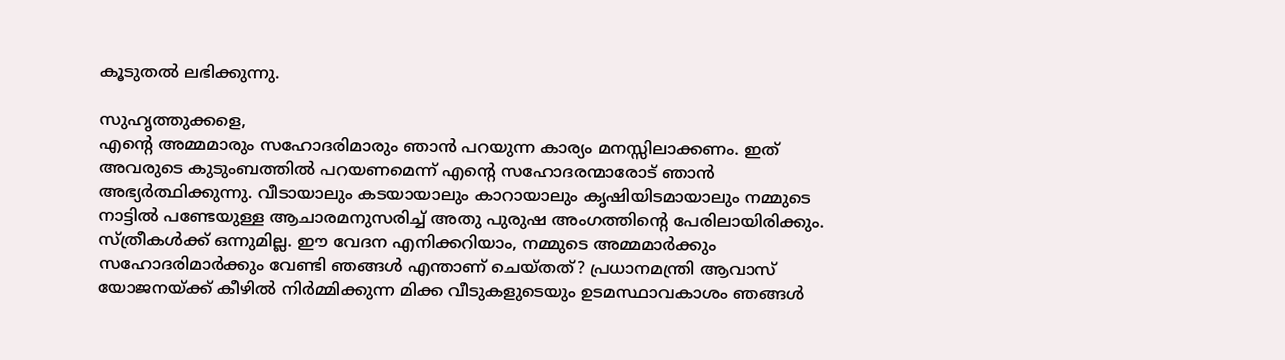കൂടുതല്‍ ലഭിക്കുന്നു.

സുഹൃത്തുക്കളെ,
എന്റെ അമ്മമാരും സഹോദരിമാരും ഞാന്‍ പറയുന്ന കാര്യം മനസ്സിലാക്കണം. ഇത് അവരുടെ കുടുംബത്തില്‍ പറയണമെന്ന് എന്റെ സഹോദരന്മാരോട് ഞാന്‍ അഭ്യര്‍ത്ഥിക്കുന്നു. വീടായാലും കടയായാലും കാറായാലും കൃഷിയിടമായാലും നമ്മുടെ നാട്ടില്‍ പണ്ടേയുള്ള ആചാരമനുസരിച്ച് അതു പുരുഷ അംഗത്തിന്റെ പേരിലായിരിക്കും. സ്ത്രീകള്‍ക്ക് ഒന്നുമില്ല. ഈ വേദന എനിക്കറിയാം, നമ്മുടെ അമ്മമാര്‍ക്കും സഹോദരിമാര്‍ക്കും വേണ്ടി ഞങ്ങള്‍ എന്താണ് ചെയ്തത്? പ്രധാനമന്ത്രി ആവാസ് യോജനയ്ക്ക് കീഴില്‍ നിര്‍മ്മിക്കുന്ന മിക്ക വീടുകളുടെയും ഉടമസ്ഥാവകാശം ഞങ്ങള്‍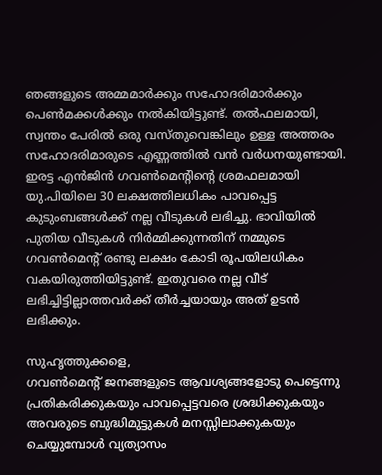ഞങ്ങളുടെ അമ്മമാര്‍ക്കും സഹോദരിമാര്‍ക്കും പെണ്‍മക്കള്‍ക്കും നല്‍കിയിട്ടുണ്ട്. തല്‍ഫലമായി, സ്വന്തം പേരില്‍ ഒരു വസ്തുവെങ്കിലും ഉള്ള അത്തരം സഹോദരിമാരുടെ എണ്ണത്തില്‍ വന്‍ വര്‍ധനയുണ്ടായി. ഇരട്ട എന്‍ജിന്‍ ഗവണ്‍മെന്റിന്റെ ശ്രമഫലമായി യു.പിയിലെ 30 ലക്ഷത്തിലധികം പാവപ്പെട്ട കുടുംബങ്ങള്‍ക്ക് നല്ല വീടുകള്‍ ലഭിച്ചു. ഭാവിയില്‍ പുതിയ വീടുകള്‍ നിര്‍മ്മിക്കുന്നതിന് നമ്മുടെ ഗവണ്‍മെന്റ് രണ്ടു ലക്ഷം കോടി രൂപയിലധികം വകയിരുത്തിയിട്ടുണ്ട്. ഇതുവരെ നല്ല വീട് ലഭിച്ചിട്ടില്ലാത്തവര്‍ക്ക് തീര്‍ച്ചയായും അത് ഉടന്‍ ലഭിക്കും.

സുഹൃത്തുക്കളെ,
ഗവണ്‍മെന്റ് ജനങ്ങളുടെ ആവശ്യങ്ങളോടു പെട്ടെന്നു പ്രതികരിക്കുകയും പാവപ്പെട്ടവരെ ശ്രദ്ധിക്കുകയും അവരുടെ ബുദ്ധിമുട്ടുകള്‍ മനസ്സിലാക്കുകയും ചെയ്യുമ്പോള്‍ വ്യത്യാസം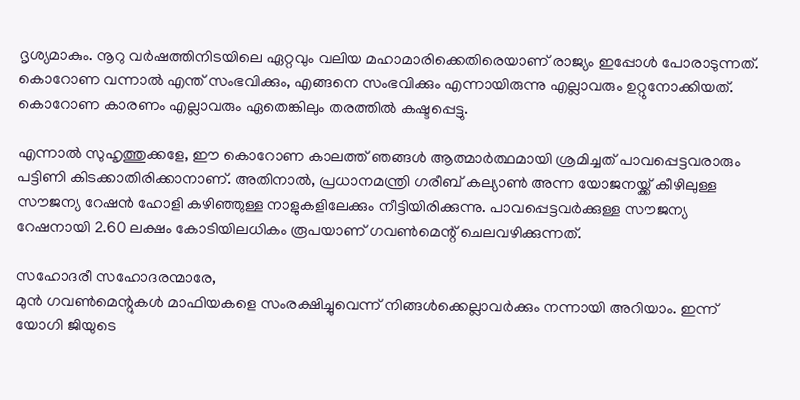ദൃശ്യമാകും. നൂറു വര്‍ഷത്തിനിടയിലെ ഏറ്റവും വലിയ മഹാമാരിക്കെതിരെയാണ് രാജ്യം ഇപ്പോള്‍ പോരാടുന്നത്. കൊറോണ വന്നാല്‍ എന്ത് സംഭവിക്കും, എങ്ങനെ സംഭവിക്കും എന്നായിരുന്നു എല്ലാവരും ഉറ്റുനോക്കിയത്. കൊറോണ കാരണം എല്ലാവരും ഏതെങ്കിലും തരത്തില്‍ കഷ്ടപ്പെട്ടു.

എന്നാല്‍ സുഹൃത്തുക്കളേ, ഈ കൊറോണ കാലത്ത് ഞങ്ങള്‍ ആത്മാര്‍ത്ഥമായി ശ്രമിച്ചത് പാവപ്പെട്ടവരാരും പട്ടിണി കിടക്കാതിരിക്കാനാണ്. അതിനാല്‍, പ്രധാനമന്ത്രി ഗരീബ് കല്യാണ്‍ അന്ന യോജനയ്ക്ക് കീഴിലുള്ള സൗജന്യ റേഷന്‍ ഹോളി കഴിഞ്ഞുള്ള നാളുകളിലേക്കും നീട്ടിയിരിക്കുന്നു. പാവപ്പെട്ടവര്‍ക്കുള്ള സൗജന്യ റേഷനായി 2.60 ലക്ഷം കോടിയിലധികം രൂപയാണ് ഗവണ്‍മെന്റ് ചെലവഴിക്കുന്നത്.

സഹോദരീ സഹോദരന്മാരേ,
മുന്‍ ഗവണ്‍മെന്റുകള്‍ മാഫിയകളെ സംരക്ഷിച്ചുവെന്ന് നിങ്ങള്‍ക്കെല്ലാവര്‍ക്കും നന്നായി അറിയാം. ഇന്ന് യോഗി ജിയുടെ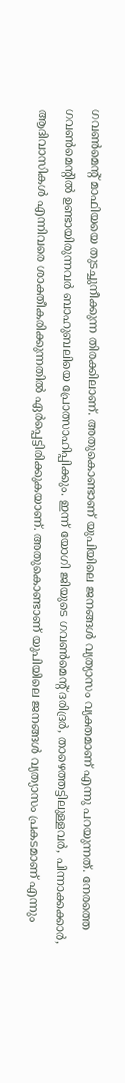ഗവണ്‍മെന്റ് മാഫിയയെ തുടച്ചുനീക്കുന്ന തിരക്കിലാണ്. അതുകൊണ്ടാണ് യുപിയിലെ ജനങ്ങള്‍ വ്യത്യാസം വ്യക്തമാണ് എന്നു പറയുന്നത്. നേരത്തെ ഗവണ്‍മെന്റില്‍ ഉണ്ടായിരുന്നവര്‍ ബാഹുബലിയെ പ്രോത്സാഹിപ്പിക്കും. ഇന്ന് യോഗി ജിയുടെ ഗവണ്‍മെന്റ് ദരിദ്രര്‍, താഴെത്തട്ടിലുള്ളവര്‍, പിന്നാക്കക്കാര്‍, ആദിവാസികള്‍ എന്നിവരെ ശാക്തീകരിക്കുന്നതില്‍ ഏര്‍പ്പെട്ടിരിക്കുകയാണ്. അതുകൊണ്ടാണ് യുപിയിലെ ജനങ്ങള്‍ വ്യത്യാസം പ്രകടമാണ് എന്നും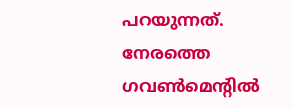പറയുന്നത്. നേരത്തെ ഗവണ്‍മെന്റില്‍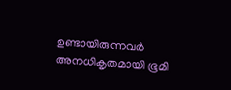ഉണ്ടായിരുന്നവര്‍ അനധികൃതമായി ഭൂമി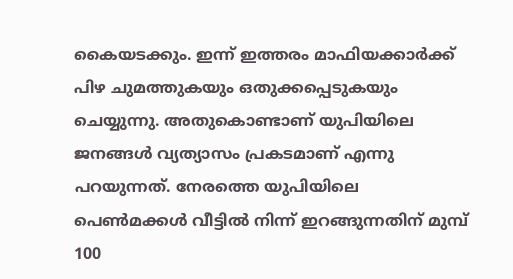കൈയടക്കും. ഇന്ന് ഇത്തരം മാഫിയക്കാര്‍ക്ക് പിഴ ചുമത്തുകയും ഒതുക്കപ്പെടുകയും ചെയ്യുന്നു. അതുകൊണ്ടാണ് യുപിയിലെ ജനങ്ങള്‍ വ്യത്യാസം പ്രകടമാണ് എന്നു പറയുന്നത്. നേരത്തെ യുപിയിലെ പെണ്‍മക്കള്‍ വീട്ടില്‍ നിന്ന് ഇറങ്ങുന്നതിന് മുമ്പ് 100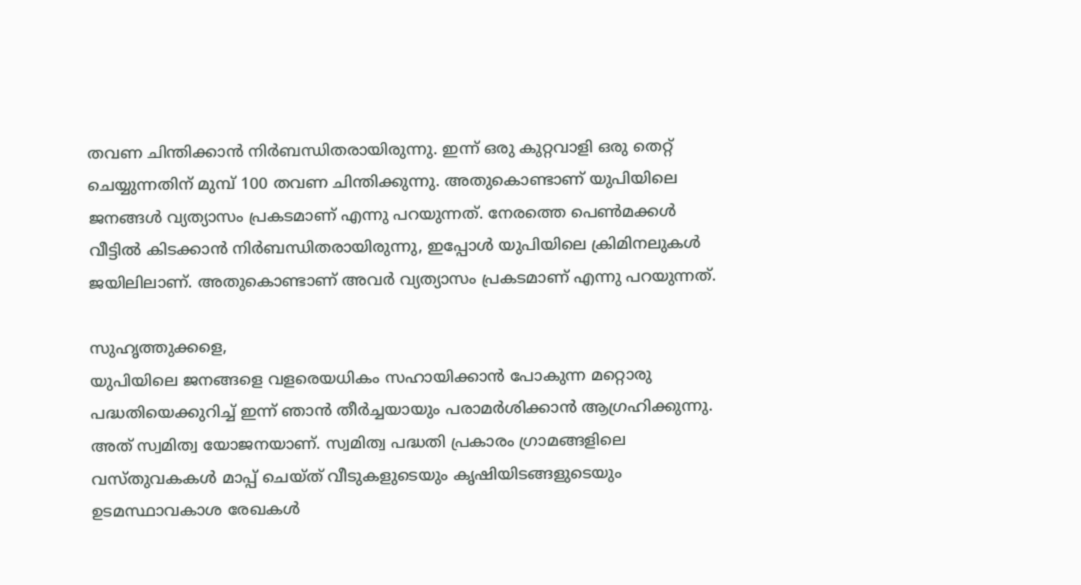തവണ ചിന്തിക്കാന്‍ നിര്‍ബന്ധിതരായിരുന്നു. ഇന്ന് ഒരു കുറ്റവാളി ഒരു തെറ്റ് ചെയ്യുന്നതിന് മുമ്പ് 100 തവണ ചിന്തിക്കുന്നു. അതുകൊണ്ടാണ് യുപിയിലെ ജനങ്ങള്‍ വ്യത്യാസം പ്രകടമാണ് എന്നു പറയുന്നത്. നേരത്തെ പെണ്‍മക്കള്‍ വീട്ടില്‍ കിടക്കാന്‍ നിര്‍ബന്ധിതരായിരുന്നു, ഇപ്പോള്‍ യുപിയിലെ ക്രിമിനലുകള്‍ ജയിലിലാണ്. അതുകൊണ്ടാണ് അവര്‍ വ്യത്യാസം പ്രകടമാണ് എന്നു പറയുന്നത്.

സുഹൃത്തുക്കളെ,
യുപിയിലെ ജനങ്ങളെ വളരെയധികം സഹായിക്കാന്‍ പോകുന്ന മറ്റൊരു പദ്ധതിയെക്കുറിച്ച് ഇന്ന് ഞാന്‍ തീര്‍ച്ചയായും പരാമര്‍ശിക്കാന്‍ ആഗ്രഹിക്കുന്നു. അത് സ്വമിത്വ യോജനയാണ്. സ്വമിത്വ പദ്ധതി പ്രകാരം ഗ്രാമങ്ങളിലെ വസ്തുവകകള്‍ മാപ്പ് ചെയ്ത് വീടുകളുടെയും കൃഷിയിടങ്ങളുടെയും ഉടമസ്ഥാവകാശ രേഖകള്‍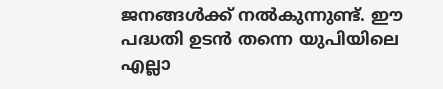ജനങ്ങള്‍ക്ക് നല്‍കുന്നുണ്ട്. ഈ പദ്ധതി ഉടന്‍ തന്നെ യുപിയിലെ എല്ലാ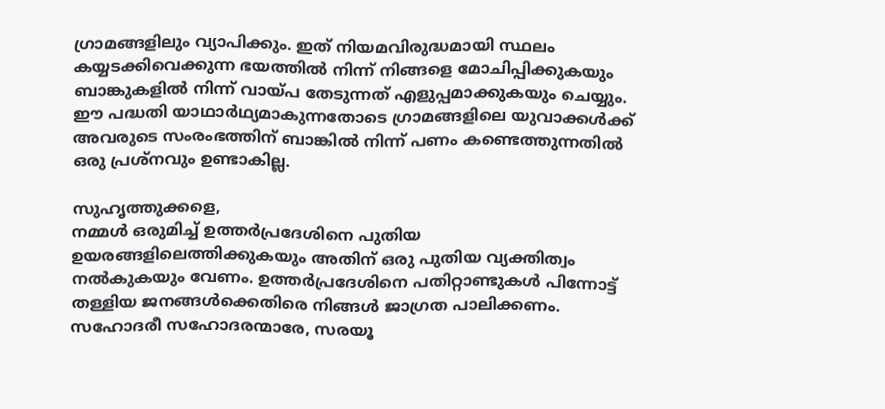ഗ്രാമങ്ങളിലും വ്യാപിക്കും. ഇത് നിയമവിരുദ്ധമായി സ്ഥലം കയ്യടക്കിവെക്കുന്ന ഭയത്തില്‍ നിന്ന് നിങ്ങളെ മോചിപ്പിക്കുകയും ബാങ്കുകളില്‍ നിന്ന് വായ്പ തേടുന്നത് എളുപ്പമാക്കുകയും ചെയ്യും. ഈ പദ്ധതി യാഥാര്‍ഥ്യമാകുന്നതോടെ ഗ്രാമങ്ങളിലെ യുവാക്കള്‍ക്ക് അവരുടെ സംരംഭത്തിന് ബാങ്കില്‍ നിന്ന് പണം കണ്ടെത്തുന്നതില്‍ ഒരു പ്രശ്‌നവും ഉണ്ടാകില്ല.

സുഹൃത്തുക്കളെ,
നമ്മള്‍ ഒരുമിച്ച് ഉത്തര്‍പ്രദേശിനെ പുതിയ ഉയരങ്ങളിലെത്തിക്കുകയും അതിന് ഒരു പുതിയ വ്യക്തിത്വം നല്‍കുകയും വേണം. ഉത്തര്‍പ്രദേശിനെ പതിറ്റാണ്ടുകള്‍ പിന്നോട്ട് തള്ളിയ ജനങ്ങള്‍ക്കെതിരെ നിങ്ങള്‍ ജാഗ്രത പാലിക്കണം. സഹോദരീ സഹോദരന്മാരേ, സരയൂ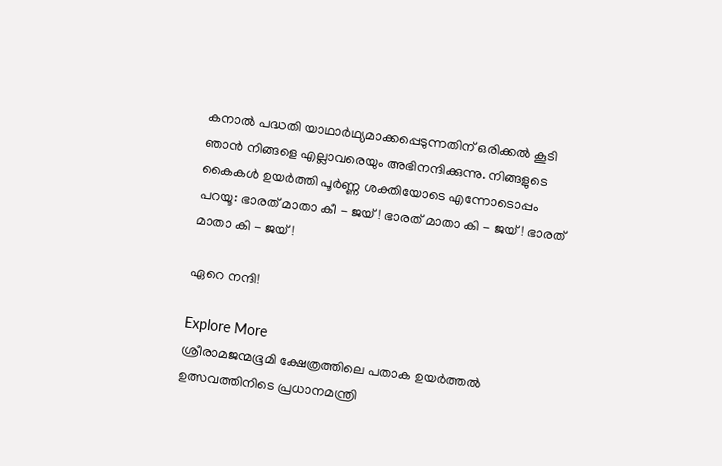കനാല്‍ പദ്ധതി യാഥാര്‍ഥ്യമാക്കപ്പെടുന്നതിന് ഒരിക്കല്‍ കൂടി ഞാന്‍ നിങ്ങളെ എല്ലാവരെയും അഭിനന്ദിക്കുന്നു. നിങ്ങളുടെ കൈകള്‍ ഉയര്‍ത്തി പൂര്‍ണ്ണ ശക്തിയോടെ എന്നോടൊപ്പം പറയൂ: ഭാരത് മാതാ കീ - ജയ്! ഭാരത് മാതാ കി - ജയ്! ഭാരത് മാതാ കി - ജയ്!

ഏറെ നന്ദി!

Explore More
ശ്രീരാമജന്മഭൂമി ക്ഷേത്രത്തിലെ പതാക ഉയർത്തൽ ഉത്സവത്തിനിടെ പ്രധാനമന്ത്രി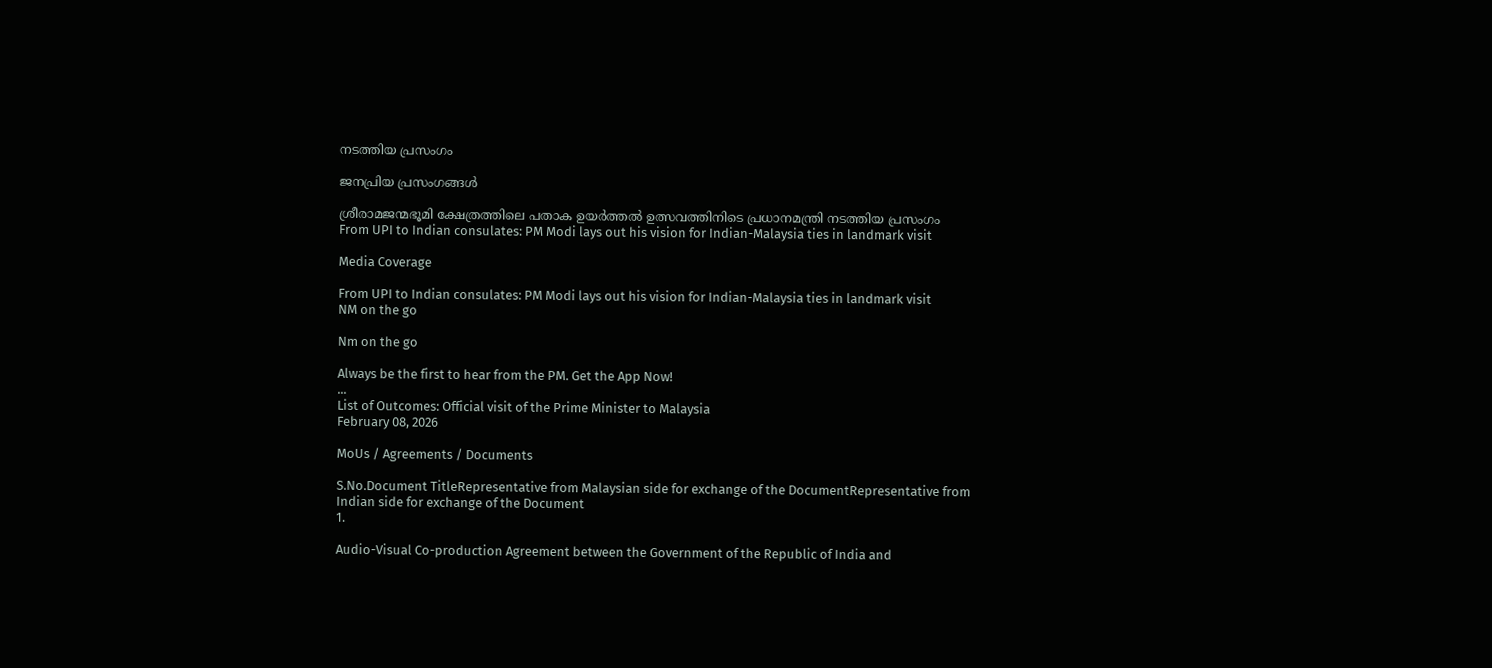നടത്തിയ പ്രസംഗം

ജനപ്രിയ പ്രസംഗങ്ങൾ

ശ്രീരാമജന്മഭൂമി ക്ഷേത്രത്തിലെ പതാക ഉയർത്തൽ ഉത്സവത്തിനിടെ പ്രധാനമന്ത്രി നടത്തിയ പ്രസംഗം
From UPI to Indian consulates: PM Modi lays out his vision for Indian-Malaysia ties in landmark visit

Media Coverage

From UPI to Indian consulates: PM Modi lays out his vision for Indian-Malaysia ties in landmark visit
NM on the go

Nm on the go

Always be the first to hear from the PM. Get the App Now!
...
List of Outcomes: Official visit of the Prime Minister to Malaysia
February 08, 2026

MoUs / Agreements / Documents

S.No.Document TitleRepresentative from Malaysian side for exchange of the DocumentRepresentative from Indian side for exchange of the Document
1.

Audio-Visual Co-production Agreement between the Government of the Republic of India and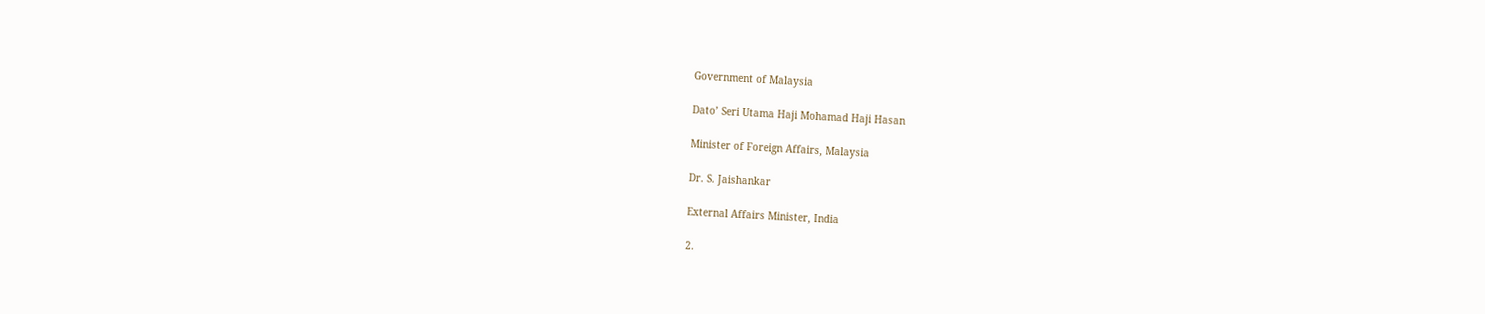Government of Malaysia

Dato’ Seri Utama Haji Mohamad Haji Hasan

Minister of Foreign Affairs, Malaysia

Dr. S. Jaishankar

External Affairs Minister, India

2.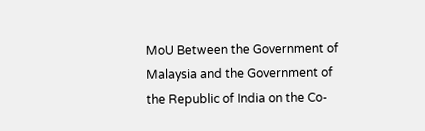MoU Between the Government of Malaysia and the Government of the Republic of India on the Co-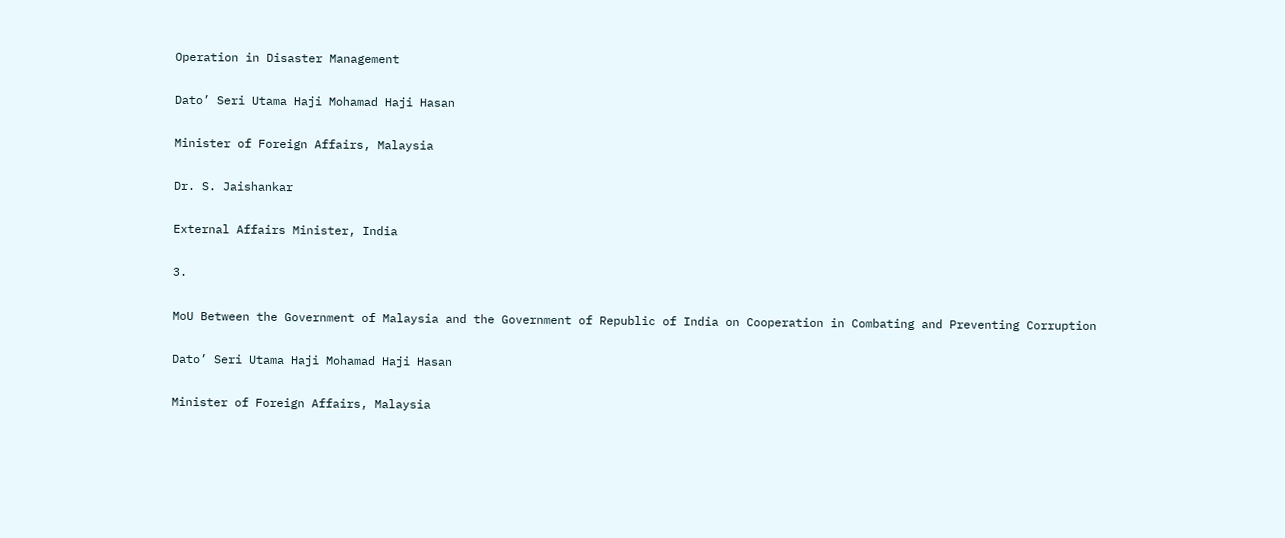Operation in Disaster Management

Dato’ Seri Utama Haji Mohamad Haji Hasan

Minister of Foreign Affairs, Malaysia

Dr. S. Jaishankar

External Affairs Minister, India

3.

MoU Between the Government of Malaysia and the Government of Republic of India on Cooperation in Combating and Preventing Corruption

Dato’ Seri Utama Haji Mohamad Haji Hasan

Minister of Foreign Affairs, Malaysia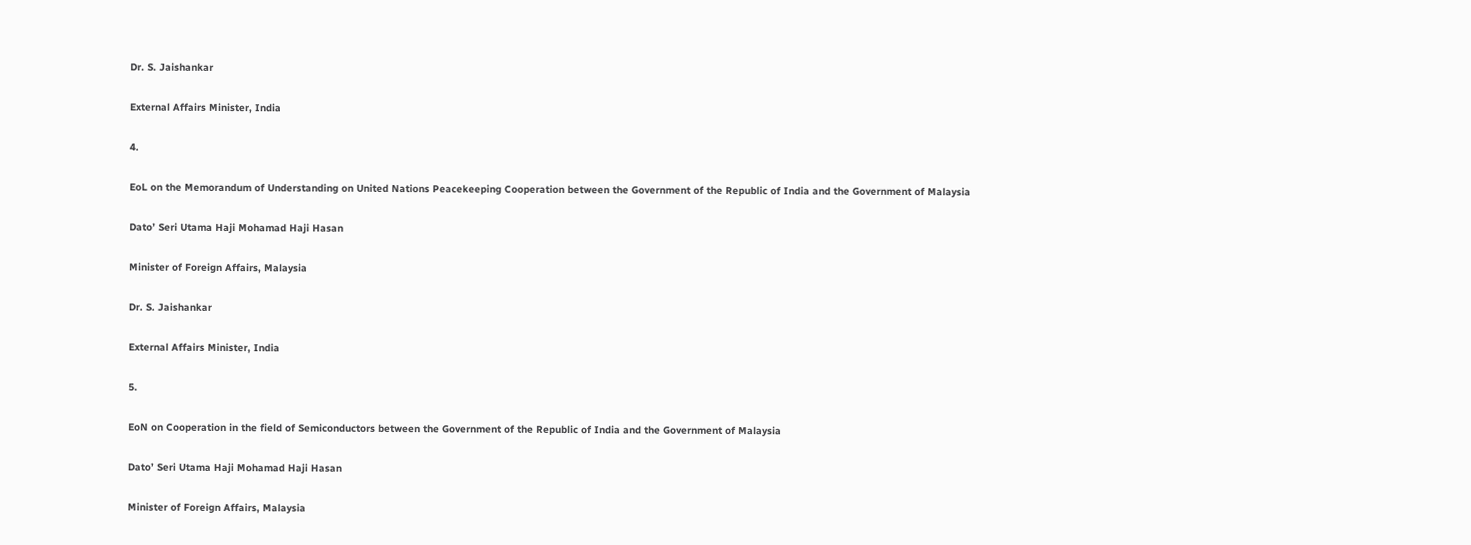Dr. S. Jaishankar

External Affairs Minister, India

4.

EoL on the Memorandum of Understanding on United Nations Peacekeeping Cooperation between the Government of the Republic of India and the Government of Malaysia

Dato’ Seri Utama Haji Mohamad Haji Hasan

Minister of Foreign Affairs, Malaysia

Dr. S. Jaishankar

External Affairs Minister, India

5.

EoN on Cooperation in the field of Semiconductors between the Government of the Republic of India and the Government of Malaysia

Dato’ Seri Utama Haji Mohamad Haji Hasan

Minister of Foreign Affairs, Malaysia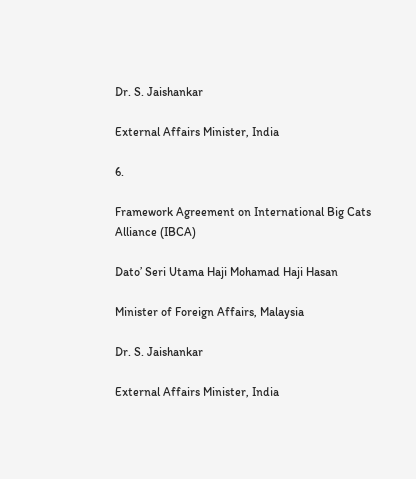Dr. S. Jaishankar

External Affairs Minister, India

6.

Framework Agreement on International Big Cats Alliance (IBCA)

Dato’ Seri Utama Haji Mohamad Haji Hasan

Minister of Foreign Affairs, Malaysia

Dr. S. Jaishankar

External Affairs Minister, India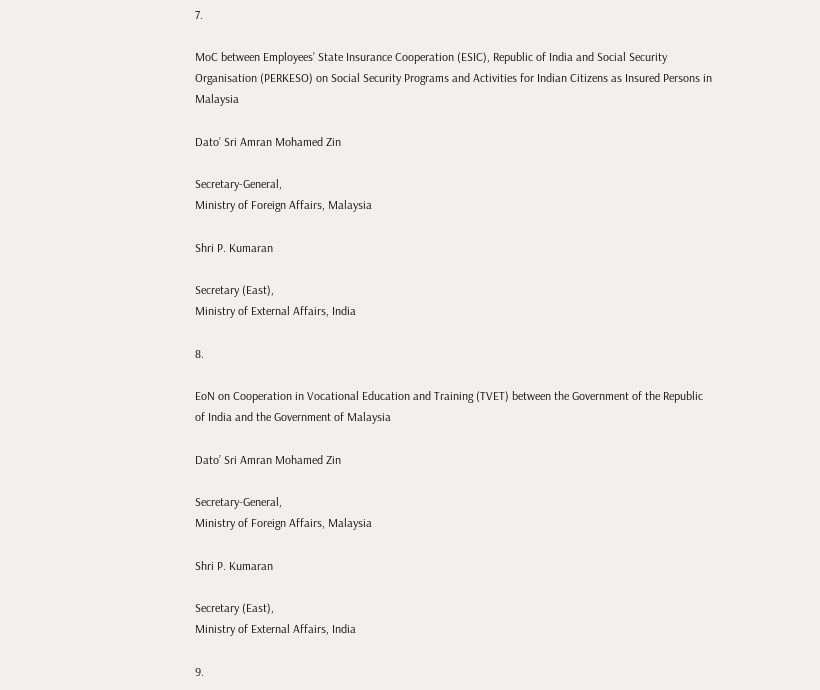7.

MoC between Employees’ State Insurance Cooperation (ESIC), Republic of India and Social Security Organisation (PERKESO) on Social Security Programs and Activities for Indian Citizens as Insured Persons in Malaysia

Dato’ Sri Amran Mohamed Zin

Secretary-General,
Ministry of Foreign Affairs, Malaysia

Shri P. Kumaran

Secretary (East),
Ministry of External Affairs, India

8.

EoN on Cooperation in Vocational Education and Training (TVET) between the Government of the Republic of India and the Government of Malaysia

Dato’ Sri Amran Mohamed Zin

Secretary-General,
Ministry of Foreign Affairs, Malaysia

Shri P. Kumaran

Secretary (East),
Ministry of External Affairs, India

9.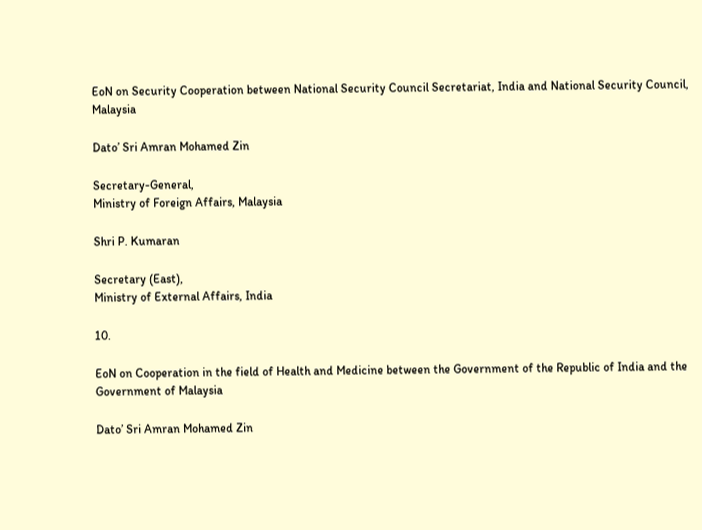EoN on Security Cooperation between National Security Council Secretariat, India and National Security Council, Malaysia

Dato’ Sri Amran Mohamed Zin

Secretary-General,
Ministry of Foreign Affairs, Malaysia

Shri P. Kumaran

Secretary (East),
Ministry of External Affairs, India

10.

EoN on Cooperation in the field of Health and Medicine between the Government of the Republic of India and the Government of Malaysia

Dato’ Sri Amran Mohamed Zin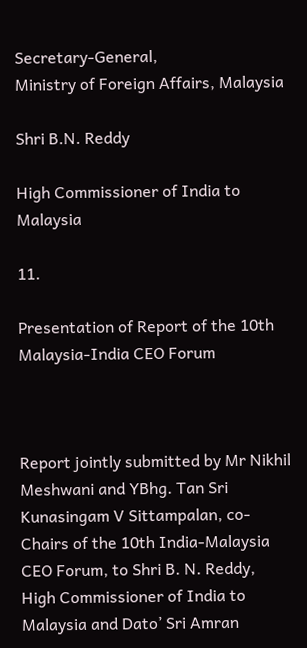Secretary-General,
Ministry of Foreign Affairs, Malaysia

Shri B.N. Reddy

High Commissioner of India to Malaysia

11.

Presentation of Report of the 10th Malaysia-India CEO Forum



Report jointly submitted by Mr Nikhil Meshwani and YBhg. Tan Sri Kunasingam V Sittampalan, co-Chairs of the 10th India-Malaysia CEO Forum, to Shri B. N. Reddy, High Commissioner of India to Malaysia and Dato’ Sri Amran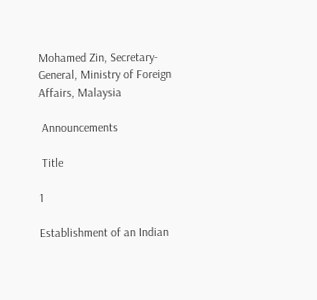Mohamed Zin, Secretary-General, Ministry of Foreign Affairs, Malaysia

 Announcements

 Title

1

Establishment of an Indian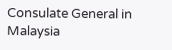Consulate General in Malaysia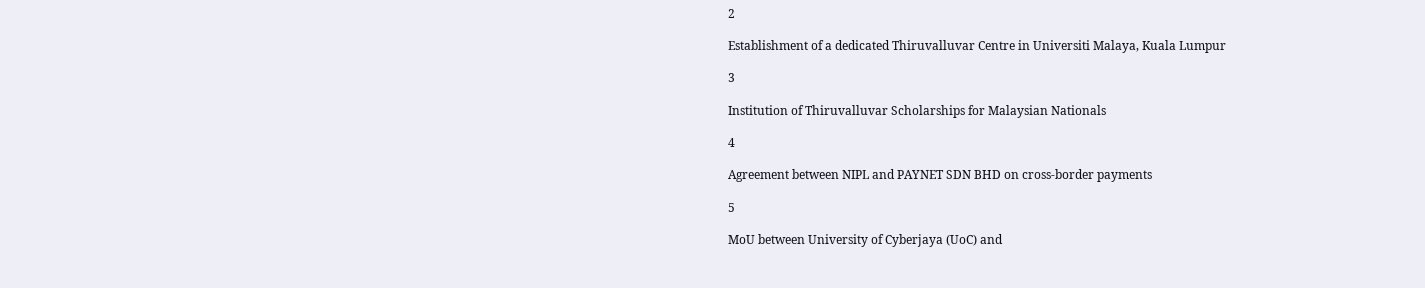2

Establishment of a dedicated Thiruvalluvar Centre in Universiti Malaya, Kuala Lumpur

3

Institution of Thiruvalluvar Scholarships for Malaysian Nationals

4

Agreement between NIPL and PAYNET SDN BHD on cross-border payments

5

MoU between University of Cyberjaya (UoC) and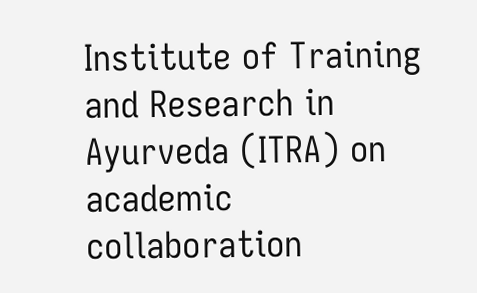Institute of Training and Research in Ayurveda (ITRA) on academic collaboration